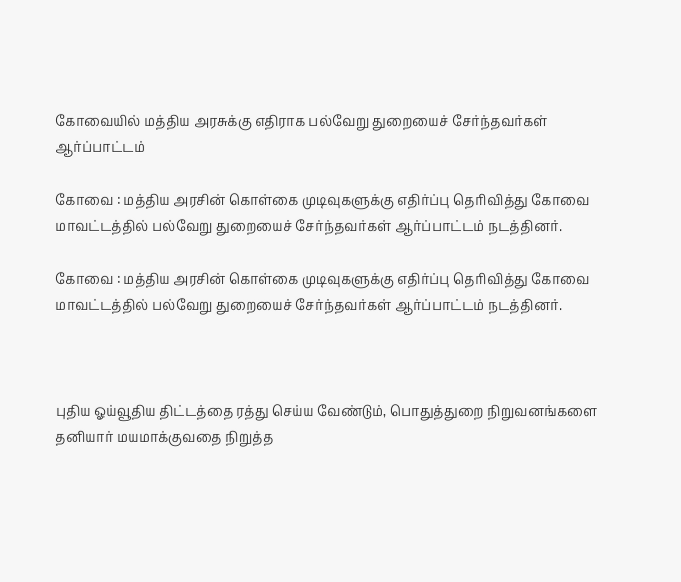கோவையில் மத்திய அரசுக்கு எதிராக பல்வேறு துறையைச் சேர்ந்தவர்கள் ஆர்ப்பாட்டம்

கோவை : மத்திய அரசின் கொள்கை முடிவுகளுக்கு எதிர்ப்பு தெரிவித்து கோவை மாவட்டத்தில் பல்வேறு துறையைச் சேர்ந்தவர்கள் ஆர்ப்பாட்டம் நடத்தினர்.

கோவை : மத்திய அரசின் கொள்கை முடிவுகளுக்கு எதிர்ப்பு தெரிவித்து கோவை மாவட்டத்தில் பல்வேறு துறையைச் சேர்ந்தவர்கள் ஆர்ப்பாட்டம் நடத்தினர்.



புதிய ஓய்வூதிய திட்டத்தை ரத்து செய்ய வேண்டும், பொதுத்துறை நிறுவனங்களை தனியார் மயமாக்குவதை நிறுத்த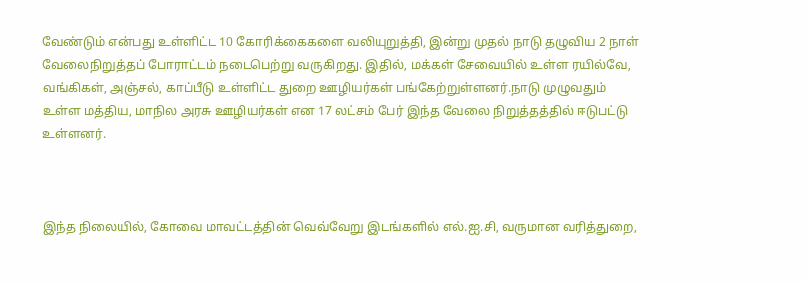வேண்டும் என்பது உள்ளிட்ட 10 கோரிக்கைகளை வலியுறுத்தி, இன்று முதல் நாடு தழுவிய 2 நாள் வேலைநிறுத்தப் போராட்டம் நடைபெற்று வருகிறது. இதில், மக்கள் சேவையில் உள்ள ரயில்வே, வங்கிகள், அஞ்சல், காப்பீடு உள்ளிட்ட துறை ஊழியர்கள் பங்கேற்றுள்ளனர்.நாடு முழுவதும் உள்ள மத்திய, மாநில அரசு ஊழியர்கள் என 17 லட்சம் பேர் இந்த வேலை நிறுத்தத்தில் ஈடுபட்டு உள்ளனர்.



இந்த நிலையில், கோவை மாவட்டத்தின் வெவ்வேறு இடங்களில் எல்.ஐ.சி, வருமான வரித்துறை,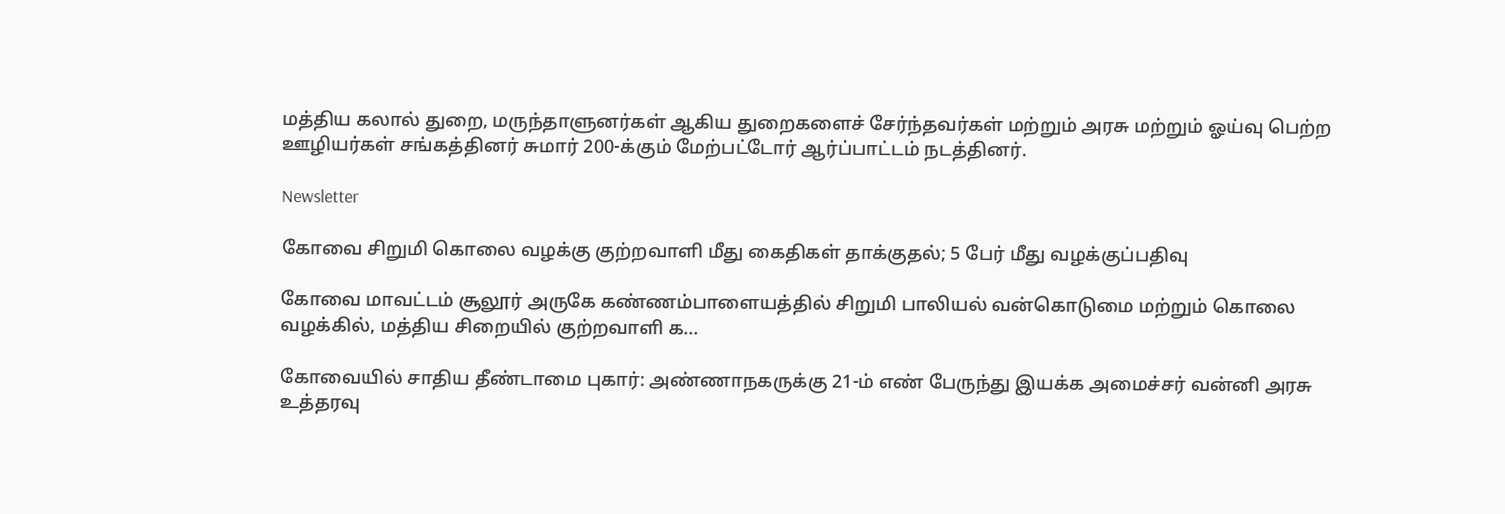மத்திய கலால் துறை, மருந்தாளுனர்கள் ஆகிய துறைகளைச் சேர்ந்தவர்கள் மற்றும் அரசு மற்றும் ஓய்வு பெற்ற ஊழியர்கள் சங்கத்தினர் சுமார் 200-க்கும் மேற்பட்டோர் ஆர்ப்பாட்டம் நடத்தினர்.

Newsletter

கோவை சிறுமி கொலை வழக்கு குற்றவாளி மீது கைதிகள் தாக்குதல்; 5 பேர் மீது வழக்குப்பதிவு

கோவை மாவட்டம் சூலூர் அருகே கண்ணம்பாளையத்தில் சிறுமி பாலியல் வன்கொடுமை மற்றும் கொலை வழக்கில், மத்திய சிறையில் குற்றவாளி க...

கோவையில் சாதிய தீண்டாமை புகார்: அண்ணாநகருக்கு 21-ம் எண் பேருந்து இயக்க அமைச்சர் வன்னி அரசு உத்தரவு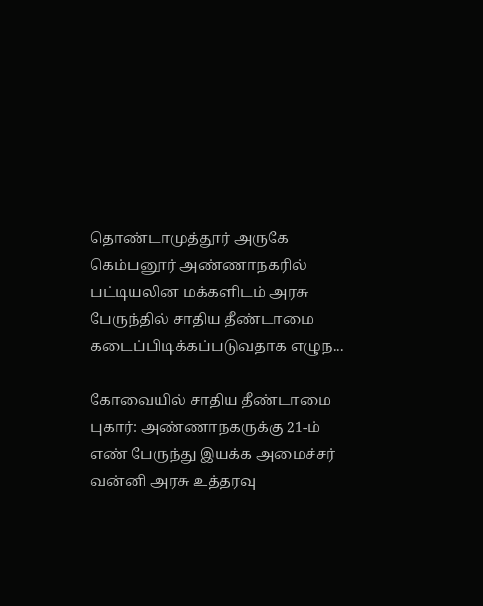தொண்டாமுத்தூர் அருகே கெம்பனூர் அண்ணாநகரில் பட்டியலின மக்களிடம் அரசு பேருந்தில் சாதிய தீண்டாமை கடைப்பிடிக்கப்படுவதாக எழுந...

கோவையில் சாதிய தீண்டாமை புகார்: அண்ணாநகருக்கு 21-ம் எண் பேருந்து இயக்க அமைச்சர் வன்னி அரசு உத்தரவு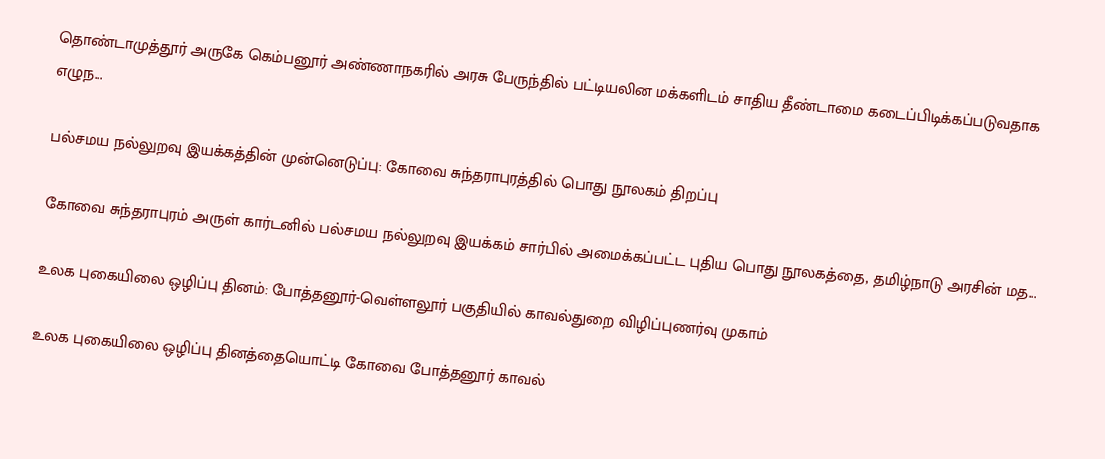தொண்டாமுத்தூர் அருகே கெம்பனூர் அண்ணாநகரில் அரசு பேருந்தில் பட்டியலின மக்களிடம் சாதிய தீண்டாமை கடைப்பிடிக்கப்படுவதாக எழுந...

பல்சமய நல்லுறவு இயக்கத்தின் முன்னெடுப்பு: கோவை சுந்தராபுரத்தில் பொது நூலகம் திறப்பு

கோவை சுந்தராபுரம் அருள் கார்டனில் பல்சமய நல்லுறவு இயக்கம் சார்பில் அமைக்கப்பட்ட புதிய பொது நூலகத்தை, தமிழ்நாடு அரசின் மத...

உலக புகையிலை ஒழிப்பு தினம்: போத்தனூர்-வெள்ளலூர் பகுதியில் காவல்துறை விழிப்புணர்வு முகாம்

உலக புகையிலை ஒழிப்பு தினத்தையொட்டி கோவை போத்தனூர் காவல்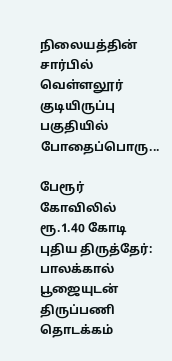நிலையத்தின் சார்பில் வெள்ளலூர் குடியிருப்பு பகுதியில் போதைப்பொரு...

பேரூர் கோவிலில் ரூ.1.40 கோடி புதிய திருத்தேர்: பாலக்கால் பூஜையுடன் திருப்பணி தொடக்கம்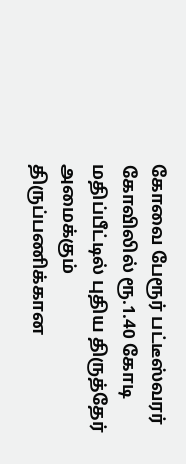கோவை பேரூர் பட்டீஸ்வரர் கோவிலில் ரூ.1.40 கோடி மதிப்பீட்டில் புதிய திருத்தேர் அமைக்கும் திருப்பணிக்கான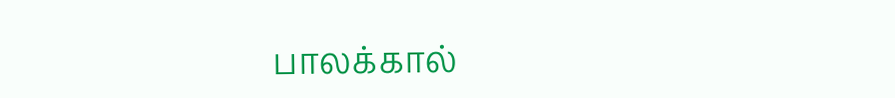பாலக்கால்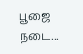பூஜை நடை...